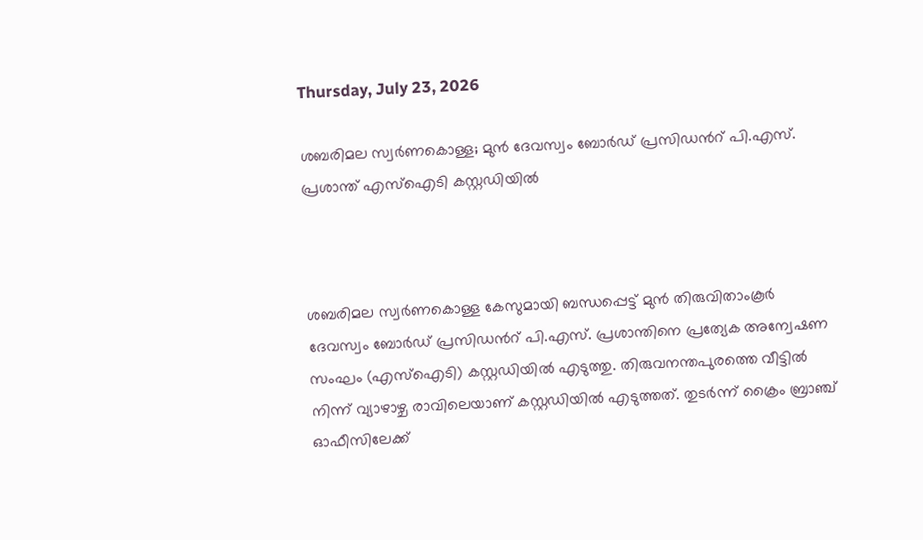Thursday, July 23, 2026

ശബരിമല സ്വർണകൊള്ള; മുൻ ദേവസ്വം ബോർഡ് പ്രസിഡന്‍റ് പി.എസ്. പ്രശാന്ത് എസ്ഐടി കസ്റ്റഡിയിൽ



ശബരിമല സ്വർണകൊള്ള കേസുമായി ബന്ധപ്പെട്ട് മുൻ തിരുവിതാംകൂർ ദേവസ്വം ബോർഡ് പ്രസിഡന്‍റ് പി.എസ്. പ്രശാന്തിനെ പ്രത്യേക അന്വേഷണ സംഘം (എസ്ഐടി) കസ്റ്റഡിയിൽ എടുത്തു. തിരുവനന്തപുരത്തെ വീട്ടിൽ നിന്ന് വ്യാഴാഴ്ച രാവിലെയാണ് കസ്റ്റഡിയിൽ എടുത്തത്. തുടർന്ന് ക്രൈം ബ്രാഞ്ച് ഓഫീസിലേക്ക്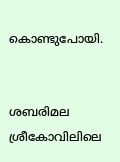കൊണ്ടുപോയി.


ശബരിമല ശ്രീകോവിലിലെ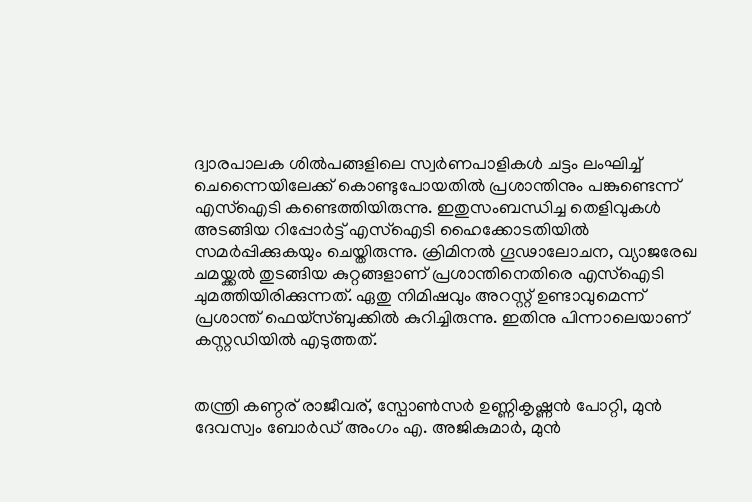ദ്വാരപാലക ശിൽപങ്ങളിലെ സ്വർണപാളികൾ ചട്ടം ലംഘിച്ച് ചെന്നൈയിലേക്ക് കൊണ്ടുപോയതിൽ പ്രശാന്തിനും പങ്കുണ്ടെന്ന് എസ്ഐടി കണ്ടെത്തിയിരുന്നു. ഇതുസംബന്ധിച്ച തെളിവുകൾ അടങ്ങിയ റിപ്പോർട്ട് എസ്ഐടി ഹൈക്കോടതിയിൽ സമർപ്പിക്കുകയും ചെയ്തിരുന്നു. ക്രിമിനൽ ഗൂഢാലോചന, വ്യാജരേഖ ചമയ്ക്കൽ തുടങ്ങിയ കുറ്റങ്ങളാണ് പ്രശാന്തിനെതിരെ എസ്ഐടി ചുമത്തിയിരിക്കുന്നത്. ഏതു നിമിഷവും അറസ്റ്റ് ഉണ്ടാവുമെന്ന് പ്രശാന്ത് ഫെയ്‌സ്ബുക്കിൽ കുറിച്ചിരുന്നു. ഇതിനു പിന്നാലെയാണ് കസ്റ്റഡിയിൽ എടുത്തത്.


തന്ത്രി കണ്ഠര് രാജീവര്, സ്പോൺസർ ഉണ്ണികൃഷ്ണൻ പോറ്റി, മുൻ ദേവസ്വം ബോർഡ് അംഗം എ. അജികുമാർ, മുൻ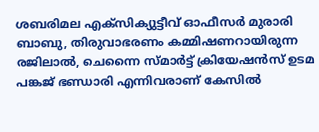ശബരിമല എക്സിക്യുട്ടീവ് ഓഫീസർ മുരാരി ബാബു, തിരുവാഭരണം കമ്മിഷണറായിരുന്ന രജിലാൽ, ചെന്നൈ സ്മാർട്ട് ക്രിയേഷൻസ് ഉടമ പങ്കജ് ഭണ്ഡാരി എന്നിവരാണ് കേസിൽ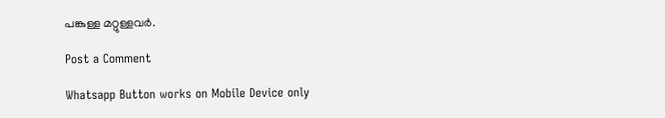പങ്കുള്ള മറ്റുള്ളവർ.

Post a Comment

Whatsapp Button works on Mobile Device only